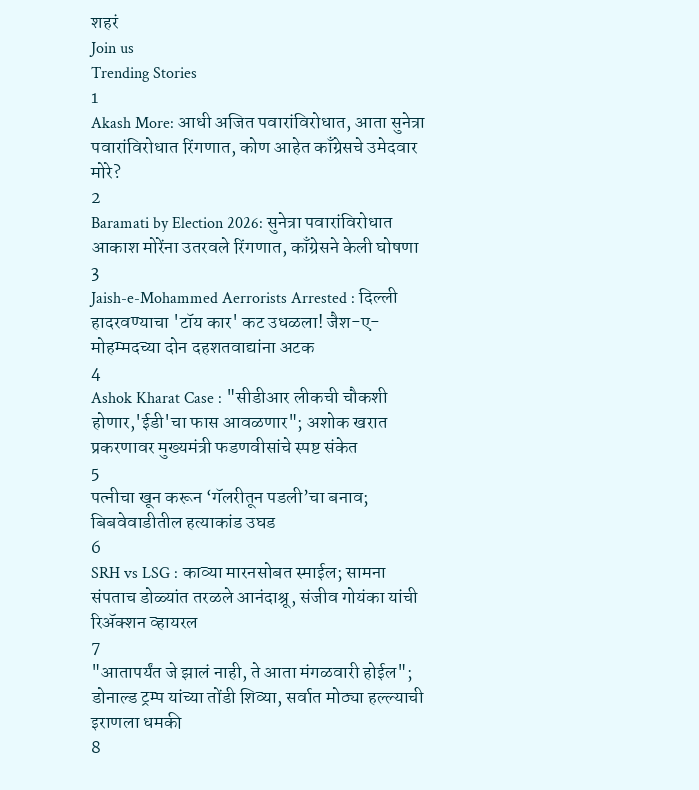शहरं
Join us
Trending Stories
1
Akash More: आधी अजित पवारांविरोधात, आता सुनेत्रा पवारांविरोधात रिंगणात, कोण आहेत काँग्रेसचे उमेदवार मोरे?
2
Baramati by Election 2026: सुनेत्रा पवारांविरोधात आकाश मोरेंना उतरवले रिंगणात, काँग्रेसने केली घोषणा
3
Jaish-e-Mohammed Aerrorists Arrested : दिल्ली हादरवण्याचा 'टॉय कार' कट उधळला! जैश-ए-मोहम्मदच्या दोन दहशतवाद्यांना अटक
4
Ashok Kharat Case : "सीडीआर लीकची चौकशी होणार,'ईडी'चा फास आवळणार"; अशोक खरात प्रकरणावर मुख्यमंत्री फडणवीसांचे स्पष्ट संकेत
5
पत्नीचा खून करून ‘गॅलरीतून पडली’चा बनाव; बिबवेवाडीतील हत्याकांड उघड
6
SRH vs LSG : काव्या मारनसोबत स्माईल; सामना संपताच डोळ्यांत तरळले आनंदाश्रू, संजीव गोयंका यांची रिॲक्शन व्हायरल
7
"आतापर्यंत जे झालं नाही, ते आता मंगळवारी होईल"; डोनाल्ड ट्रम्प यांच्या तोंडी शिव्या, सर्वात मोठ्या हल्ल्याची इराणला धमकी
8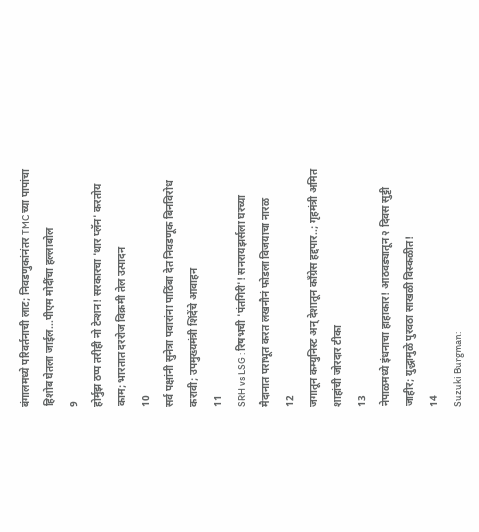बंगालमध्ये परिवर्तनाची लाट; निवडणुकांनंतर TMC च्या पापांचा हिशोब घेतला जाईल...पीएम मोदींचा हल्लाबोल
9
होर्मुझ ठप्प तरीही नो टेन्शन! सरकारचा 'थार प्लॅन' करतोय काम; भारतात दररोज विक्रमी तेल उत्पादन
10
सर्व पक्षांनी सुनेत्रा पवारांना पाठिंबा देत निवडणूक बिनविरोध करावी; उपमुख्यमंत्री शिंदेंचे आवाहन
11
SRH vs LSG : रिषभची 'पंतगिरी'! सनरायझर्सला घरच्या मैदानात पराभूत करत लखनौनं फोडला विजयाचा नारळ
12
जगातून कम्युनिस्ट अन् देशातून काँग्रेस हद्दपार..; गृहमंत्री अमित शाहांची जोरदार टीका
13
नेपाळमध्ये इंधनाचा हाहाकार! आठवड्यातून २ दिवस सुट्टी जाहीर; युद्धामुळे पुरवठा साखळी विस्कळीत!
14
Suzuki Burgman: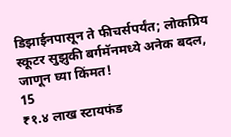डिझाईनपासून ते फीचर्सपर्यंत; लोकप्रिय स्कूटर सुझुकी बर्गमॅनमध्ये अनेक बदल, जाणून घ्या किंमत!
15
₹१.४ लाख स्टायफंड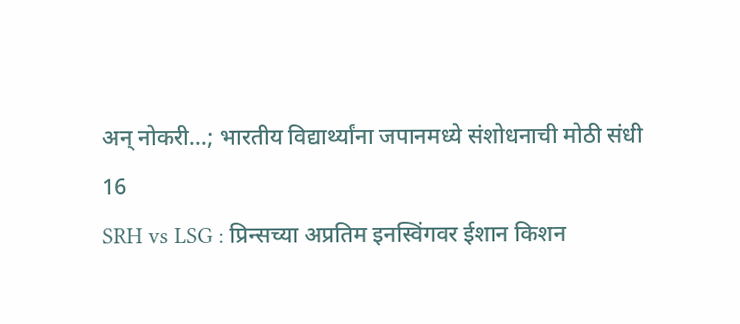अन् नोकरी...; भारतीय विद्यार्थ्यांना जपानमध्ये संशोधनाची मोठी संधी
16
SRH vs LSG : प्रिन्सच्या अप्रतिम इनस्विंगवर ईशान किशन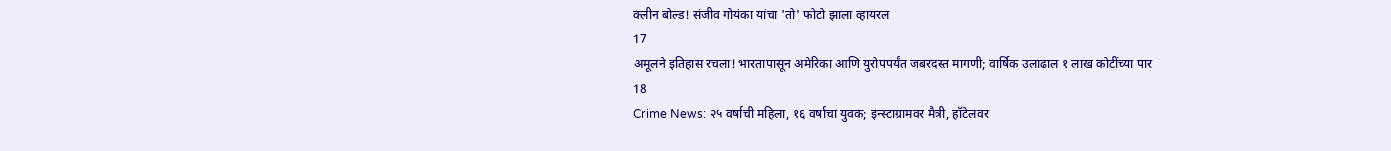क्लीन बोल्ड! संजीव गोयंका यांचा 'तो' फोटो झाला व्हायरल
17
अमूलने इतिहास रचला! भारतापासून अमेरिका आणि युरोपपर्यंत जबरदस्त मागणी; वार्षिक उलाढाल १ लाख कोटींच्या पार
18
Crime News: २५ वर्षाची महिला, १६ वर्षाचा युवक; इन्स्टाग्रामवर मैत्री, हॉटेलवर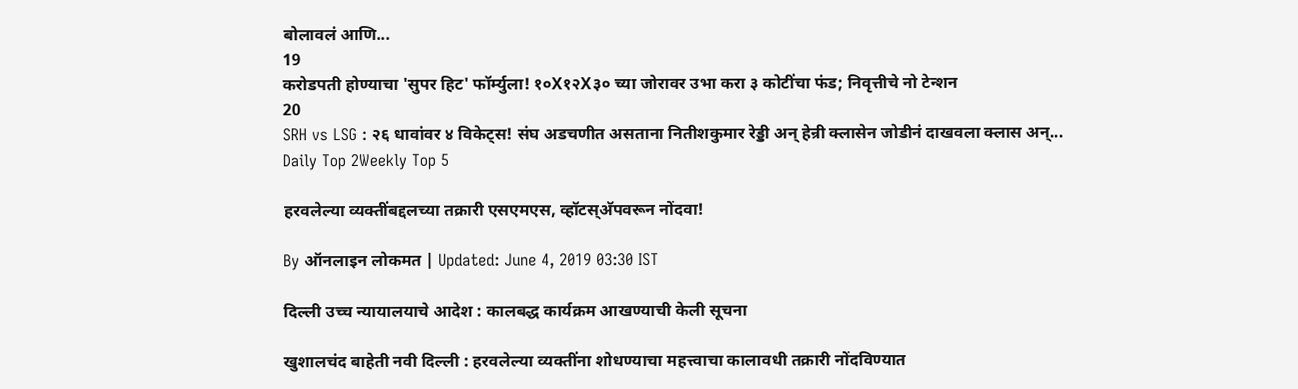बोलावलं आणि...
19
करोडपती होण्याचा 'सुपर हिट' फॉर्म्युला! १०X१२X३० च्या जोरावर उभा करा ३ कोटींचा फंड; निवृत्तीचे नो टेन्शन
20
SRH vs LSG : २६ धावांवर ४ विकेट्स! संघ अडचणीत असताना नितीशकुमार रेड्डी अन् हेन्री क्लासेन जोडीनं दाखवला क्लास अन्...
Daily Top 2Weekly Top 5

हरवलेल्या व्यक्तींबद्दलच्या तक्रारी एसएमएस, व्हॉटस्अ‍ॅपवरून नोंदवा!

By ऑनलाइन लोकमत | Updated: June 4, 2019 03:30 IST

दिल्ली उच्च न्यायालयाचे आदेश : कालबद्ध कार्यक्रम आखण्याची केली सूचना

खुशालचंद बाहेती नवी दिल्ली : हरवलेल्या व्यक्तींना शोधण्याचा महत्त्वाचा कालावधी तक्रारी नोंदविण्यात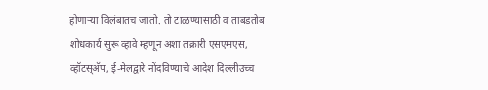होणाऱ्या विलंबातच जातो. तो टाळण्यासाठी व ताबडतोब शोधकार्य सुरू व्हावे म्हणून अशा तक्रारी एसएमएस, व्हॉटस्अ‍ॅप, ई-मेलद्वारे नोंदविण्याचे आदेश दिल्लीउच्च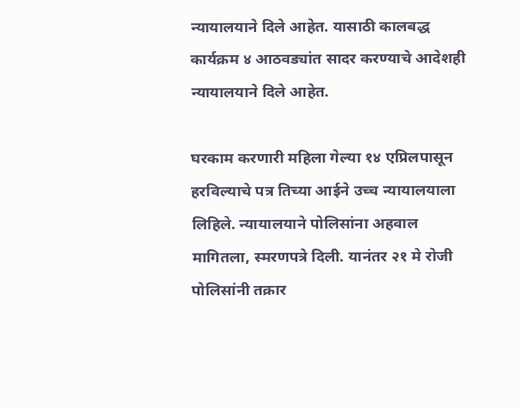न्यायालयाने दिले आहेत. यासाठी कालबद्ध कार्यक्रम ४ आठवड्यांत सादर करण्याचे आदेशही न्यायालयाने दिले आहेत.

घरकाम करणारी महिला गेल्या १४ एप्रिलपासून हरविल्याचे पत्र तिच्या आईने उच्च न्यायालयाला लिहिले. न्यायालयाने पोलिसांना अहवाल मागितला, स्मरणपत्रे दिली. यानंतर २१ मे रोजी पोलिसांनी तक्रार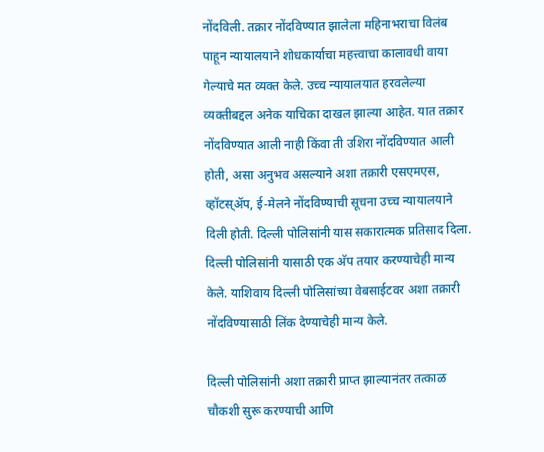नोंदविली. तक्रार नोंदविण्यात झालेला महिनाभराचा विलंब पाहून न्यायालयाने शोधकार्याचा महत्त्वाचा कालावधी वाया गेल्याचे मत व्यक्त केले. उच्च न्यायालयात हरवलेल्या व्यक्तीबद्दल अनेक याचिका दाखल झाल्या आहेत. यात तक्रार नोंदविण्यात आली नाही किंवा ती उशिरा नोंदविण्यात आली होती, असा अनुभव असल्याने अशा तक्रारी एसएमएस, व्हॉटस्अ‍ॅप, ई-मेलने नोंदविण्याची सूचना उच्च न्यायालयाने दिली होती. दिल्ली पोलिसांनी यास सकारात्मक प्रतिसाद दिला. दिल्ली पोलिसांनी यासाठी एक अ‍ॅप तयार करण्याचेही मान्य केले. याशिवाय दिल्ली पोलिसांच्या वेबसाईटवर अशा तक्रारी नोंदविण्यासाठी लिंक देण्याचेही मान्य केले.

दिल्ली पोलिसांनी अशा तक्रारी प्राप्त झाल्यानंतर तत्काळ चौकशी सुरू करण्याची आणि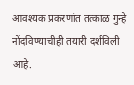आवश्यक प्रकरणांत तत्काळ गुन्हे नोंदविण्याचीही तयारी दर्शविली आहे.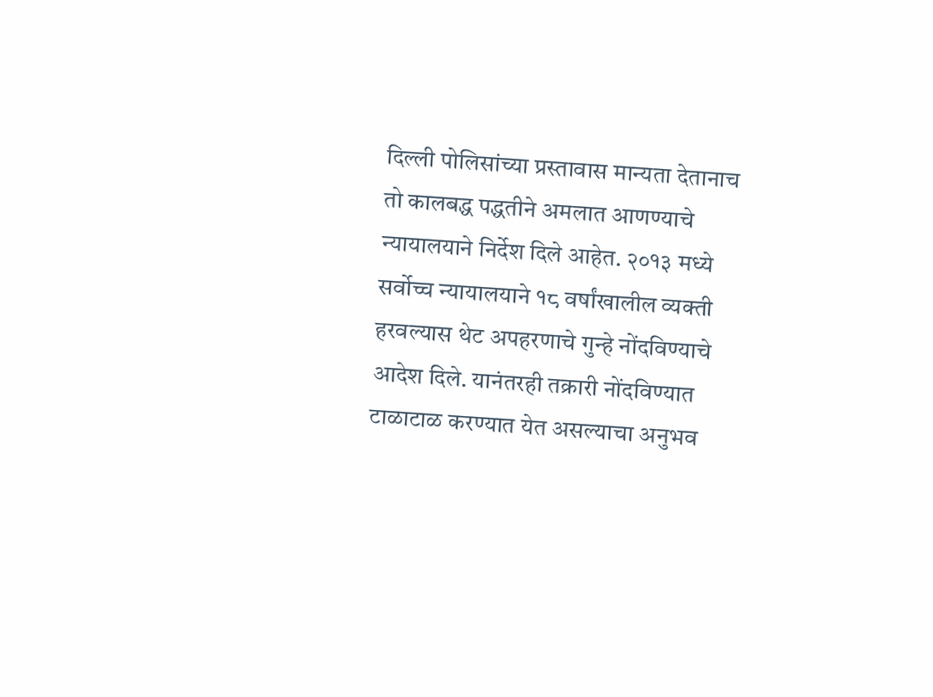दिल्ली पोलिसांच्या प्रस्तावास मान्यता देतानाच तो कालबद्ध पद्धतीने अमलात आणण्याचे न्यायालयाने निर्देश दिले आहेत. २०१३ मध्ये सर्वोच्च न्यायालयाने १८ वर्षांखालील व्यक्ती हरवल्यास थेट अपहरणाचे गुन्हे नोंदविण्याचे आदेश दिले. यानंतरही तक्रारी नोंदविण्यात टाळाटाळ करण्यात येत असल्याचा अनुभव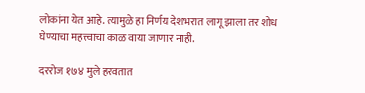लोकांना येत आहे. त्यामुळे हा निर्णय देशभरात लागू झाला तर शोध घेण्याचा महत्त्वाचा काळ वाया जाणार नाही.

दररोज १७४ मुले हरवतात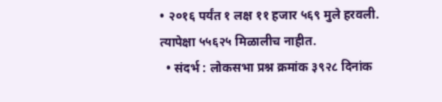• २०१६ पर्यंत १ लक्ष ११ हजार ५६९ मुले हरवली. त्यापेक्षा ५५६२५ मिळालीच नाहीत.
  • संदर्भ : लोकसभा प्रश्न क्रमांक ३९२८ दिनांक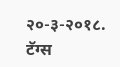२०-३-२०१८.
टॅग्स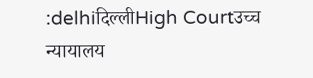:delhiदिल्लीHigh Courtउच्च न्यायालय